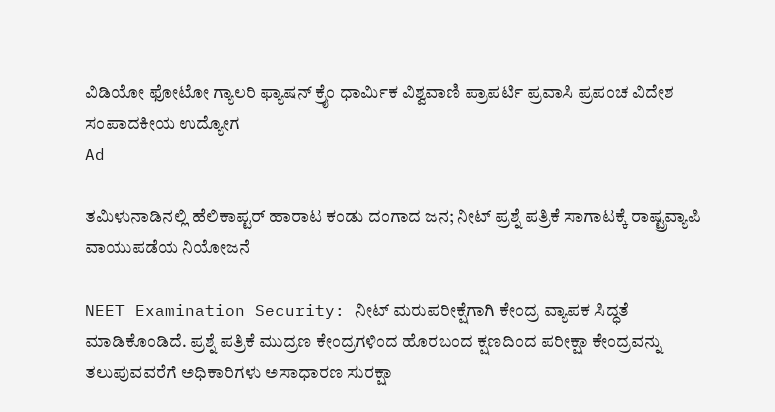ವಿಡಿಯೋ ಫೋಟೋ ಗ್ಯಾಲರಿ ಫ್ಯಾಷನ್ ಕ್ರೈಂ ಧಾರ್ಮಿಕ ವಿಶ್ವವಾಣಿ ಪ್ರಾಪರ್ಟಿ ಪ್ರವಾಸಿ ಪ್ರಪಂಚ ವಿದೇಶ ಸಂಪಾದಕೀಯ ಉದ್ಯೋಗ
Ad

ತಮಿಳುನಾಡಿನಲ್ಲಿ ಹೆಲಿಕಾಪ್ಟರ್ ಹಾರಾಟ ಕಂಡು ದಂಗಾದ ಜನ; ನೀಟ್‌ ಪ್ರಶ್ನೆ ಪತ್ರಿಕೆ ಸಾಗಾಟಕ್ಕೆ ರಾಷ್ಟ್ರವ್ಯಾಪಿ ವಾಯುಪಡೆಯ ನಿಯೋಜನೆ

NEET Examination Security: ನೀಟ್‌ ಮರುಪರೀಕ್ಷೆಗಾಗಿ ಕೇಂದ್ರ ವ್ಯಾಪಕ ಸಿದ್ಧತೆ ಮಾಡಿಕೊಂಡಿದೆ. ಪ್ರಶ್ನೆ ಪತ್ರಿಕೆ ಮುದ್ರಣ ಕೇಂದ್ರಗಳಿಂದ ಹೊರಬಂದ ಕ್ಷಣದಿಂದ ಪರೀಕ್ಷಾ ಕೇಂದ್ರವನ್ನು ತಲುಪುವವರೆಗೆ ಅಧಿಕಾರಿಗಳು ಅಸಾಧಾರಣ ಸುರಕ್ಷಾ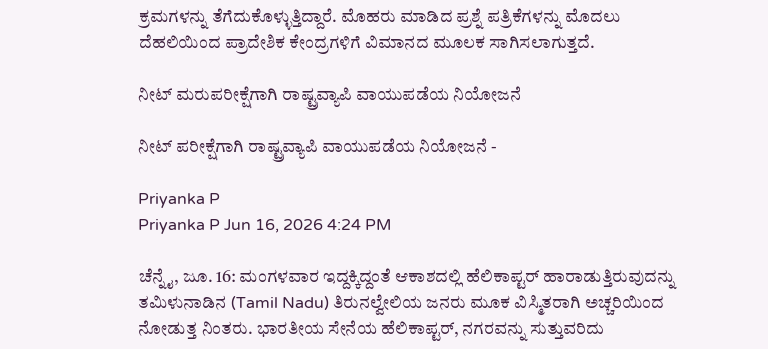ಕ್ರಮಗಳನ್ನು ತೆಗೆದುಕೊಳ್ಳುತ್ತಿದ್ದಾರೆ. ಮೊಹರು ಮಾಡಿದ ಪ್ರಶ್ನೆ ಪತ್ರಿಕೆಗಳನ್ನು ಮೊದಲು ದೆಹಲಿಯಿಂದ ಪ್ರಾದೇಶಿಕ ಕೇಂದ್ರಗಳಿಗೆ ವಿಮಾನದ ಮೂಲಕ ಸಾಗಿಸಲಾಗುತ್ತದೆ.

ನೀಟ್‌ ಮರುಪರೀಕ್ಷೆಗಾಗಿ ರಾಷ್ಟ್ರವ್ಯಾಪಿ ವಾಯುಪಡೆಯ ನಿಯೋಜನೆ

ನೀಟ್ ಪರೀಕ್ಷೆಗಾಗಿ ರಾಷ್ಟ್ರವ್ಯಾಪಿ ವಾಯುಪಡೆಯ ನಿಯೋಜನೆ -

Priyanka P
Priyanka P Jun 16, 2026 4:24 PM

ಚೆನ್ನೈ, ಜೂ. 16: ಮಂಗಳವಾರ ಇದ್ದಕ್ಕಿದ್ದಂತೆ ಆಕಾಶದಲ್ಲಿ ಹೆಲಿಕಾಪ್ಟರ್ ಹಾರಾಡುತ್ತಿರುವುದನ್ನು ತಮಿಳುನಾಡಿನ (Tamil Nadu) ತಿರುನಲ್ವೇಲಿಯ ಜನರು ಮೂಕ ವಿಸ್ಮಿತರಾಗಿ ಅಚ್ಚರಿಯಿಂದ ನೋಡುತ್ತ ನಿಂತರು. ಭಾರತೀಯ ಸೇನೆಯ ಹೆಲಿಕಾಪ್ಟರ್, ನಗರವನ್ನು ಸುತ್ತುವರಿದು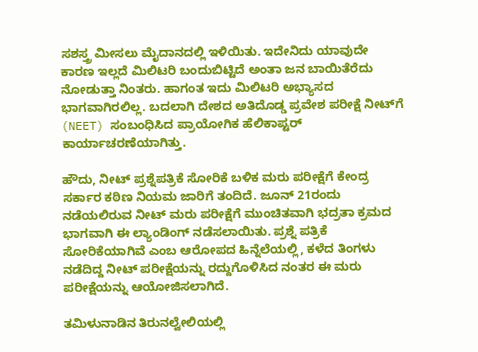ಸಶಸ್ತ್ರ ಮೀಸಲು ಮೈದಾನದಲ್ಲಿ ಇಳಿಯಿತು. ಇದೇನಿದು ಯಾವುದೇ ಕಾರಣ ಇಲ್ಲದೆ ಮಿಲಿಟರಿ ಬಂದುಬಿಟ್ಟಿದೆ ಅಂತಾ ಜನ ಬಾಯಿತೆರೆದು ನೋಡುತ್ತಾ ನಿಂತರು. ಹಾಗಂತ ಇದು ಮಿಲಿಟರಿ ಅಭ್ಯಾಸದ ಭಾಗವಾಗಿರಲಿಲ್ಲ. ಬದಲಾಗಿ ದೇಶದ ಅತಿದೊಡ್ಡ ಪ್ರವೇಶ ಪರೀಕ್ಷೆ ನೀಟ್‌ಗೆ (NEET) ಸಂಬಂಧಿಸಿದ ಪ್ರಾಯೋಗಿಕ ಹೆಲಿಕಾಪ್ಟರ್ ಕಾರ್ಯಾಚರಣೆಯಾಗಿತ್ತು.

ಹೌದು, ನೀಟ್ ಪ್ರಶ್ನೆಪತ್ರಿಕೆ ಸೋರಿಕೆ ಬಳಿಕ ಮರು ಪರೀಕ್ಷೆಗೆ ಕೇಂದ್ರ ಸರ್ಕಾರ ಕಠಿಣ ನಿಯಮ ಜಾರಿಗೆ ತಂದಿದೆ. ಜೂನ್ 21ರಂದು ನಡೆಯಲಿರುವ ನೀಟ್ ಮರು ಪರೀಕ್ಷೆಗೆ ಮುಂಚಿತವಾಗಿ ಭದ್ರತಾ ಕ್ರಮದ ಭಾಗವಾಗಿ ಈ ಲ್ಯಾಂಡಿಂಗ್ ನಡೆಸಲಾಯಿತು. ಪ್ರಶ್ನೆ ಪತ್ರಿಕೆ ಸೋರಿಕೆಯಾಗಿವೆ ಎಂಬ ಆರೋಪದ ಹಿನ್ನೆಲೆಯಲ್ಲಿ, ಕಳೆದ ತಿಂಗಳು ನಡೆದಿದ್ದ ನೀಟ್ ಪರೀಕ್ಷೆಯನ್ನು ರದ್ದುಗೊಳಿಸಿದ ನಂತರ ಈ ಮರು ಪರೀಕ್ಷೆಯನ್ನು ಆಯೋಜಿಸಲಾಗಿದೆ.

ತಮಿಳುನಾಡಿನ ತಿರುನಲ್ವೇಲಿಯಲ್ಲಿ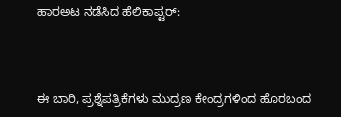ಹಾರಅಟ ನಡೆಸಿದ ಹೆಲಿಕಾಪ್ಟರ್:



ಈ ಬಾರಿ, ಪ್ರಶ್ನೆಪತ್ರಿಕೆಗಳು ಮುದ್ರಣ ಕೇಂದ್ರಗಳಿಂದ ಹೊರಬಂದ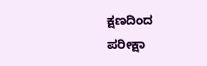ಕ್ಷಣದಿಂದ ಪರೀಕ್ಷಾ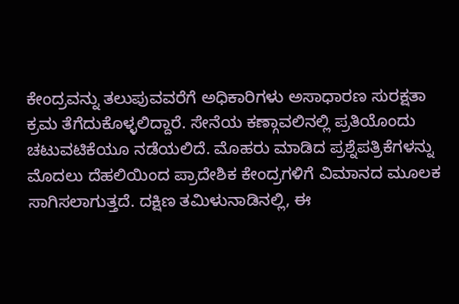ಕೇಂದ್ರವನ್ನು ತಲುಪುವವರೆಗೆ ಅಧಿಕಾರಿಗಳು ಅಸಾಧಾರಣ ಸುರಕ್ಷತಾ ಕ್ರಮ ತೆಗೆದುಕೊಳ್ಳಲಿದ್ದಾರೆ. ಸೇನೆಯ ಕಣ್ಗಾವಲಿನಲ್ಲಿ ಪ್ರತಿಯೊಂದು ಚಟುವಟಿಕೆಯೂ ನಡೆಯಲಿದೆ. ಮೊಹರು ಮಾಡಿದ ಪ್ರಶ್ನೆಪತ್ರಿಕೆಗಳನ್ನು ಮೊದಲು ದೆಹಲಿಯಿಂದ ಪ್ರಾದೇಶಿಕ ಕೇಂದ್ರಗಳಿಗೆ ವಿಮಾನದ ಮೂಲಕ ಸಾಗಿಸಲಾಗುತ್ತದೆ. ದಕ್ಷಿಣ ತಮಿಳುನಾಡಿನಲ್ಲಿ, ಈ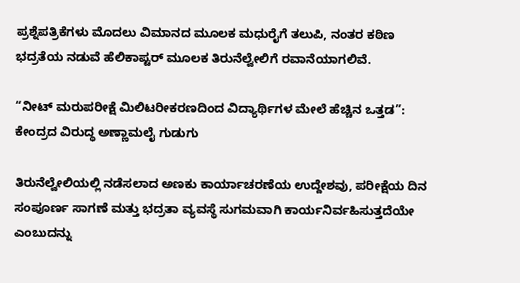ಪ್ರಶ್ನೆಪತ್ರಿಕೆಗಳು ಮೊದಲು ವಿಮಾನದ ಮೂಲಕ ಮಧುರೈಗೆ ತಲುಪಿ, ನಂತರ ಕಠಿಣ ಭದ್ರತೆಯ ನಡುವೆ ಹೆಲಿಕಾಪ್ಟರ್ ಮೂಲಕ ತಿರುನೆಲ್ವೇಲಿಗೆ ರವಾನೆಯಾಗಲಿವೆ.

“ನೀಟ್ ಮರುಪರೀಕ್ಷೆ ಮಿಲಿಟರೀಕರಣದಿಂದ ವಿದ್ಯಾರ್ಥಿಗಳ ಮೇಲೆ ಹೆಚ್ಚಿನ ಒತ್ತಡ”: ಕೇಂದ್ರದ ವಿರುದ್ಧ ಅಣ್ಣಾಮಲೈ ಗುಡುಗು

ತಿರುನೆಲ್ವೇಲಿಯಲ್ಲಿ ನಡೆಸಲಾದ ಅಣಕು ಕಾರ್ಯಾಚರಣೆಯ ಉದ್ದೇಶವು, ಪರೀಕ್ಷೆಯ ದಿನ ಸಂಪೂರ್ಣ ಸಾಗಣೆ ಮತ್ತು ಭದ್ರತಾ ವ್ಯವಸ್ಥೆ ಸುಗಮವಾಗಿ ಕಾರ್ಯನಿರ್ವಹಿಸುತ್ತದೆಯೇ ಎಂಬುದನ್ನು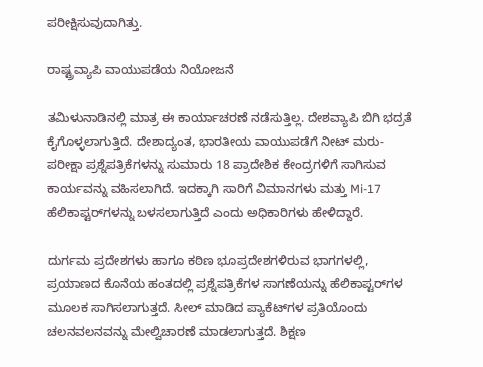ಪರೀಕ್ಷಿಸುವುದಾಗಿತ್ತು.

ರಾಷ್ಟ್ರವ್ಯಾಪಿ ವಾಯುಪಡೆಯ ನಿಯೋಜನೆ

ತಮಿಳುನಾಡಿನಲ್ಲಿ ಮಾತ್ರ ಈ ಕಾರ್ಯಾಚರಣೆ ನಡೆಸುತ್ತಿಲ್ಲ. ದೇಶವ್ಯಾಪಿ ಬಿಗಿ ಭದ್ರತೆ ಕೈಗೊಳ್ಳಲಾಗುತ್ತಿದೆ. ದೇಶಾದ್ಯಂತ, ಭಾರತೀಯ ವಾಯುಪಡೆಗೆ ನೀಟ್ ಮರು-ಪರೀಕ್ಷಾ ಪ್ರಶ್ನೆಪತ್ರಿಕೆಗಳನ್ನು ಸುಮಾರು 18 ಪ್ರಾದೇಶಿಕ ಕೇಂದ್ರಗಳಿಗೆ ಸಾಗಿಸುವ ಕಾರ್ಯವನ್ನು ವಹಿಸಲಾಗಿದೆ. ಇದಕ್ಕಾಗಿ ಸಾರಿಗೆ ವಿಮಾನಗಳು ಮತ್ತು Mi-17 ಹೆಲಿಕಾಪ್ಟರ್‌ಗಳನ್ನು ಬಳಸಲಾಗುತ್ತಿದೆ ಎಂದು ಅಧಿಕಾರಿಗಳು ಹೇಳಿದ್ದಾರೆ.

ದುರ್ಗಮ ಪ್ರದೇಶಗಳು ಹಾಗೂ ಕಠಿಣ ಭೂಪ್ರದೇಶಗಳಿರುವ ಭಾಗಗಳಲ್ಲಿ, ಪ್ರಯಾಣದ ಕೊನೆಯ ಹಂತದಲ್ಲಿ ಪ್ರಶ್ನೆಪತ್ರಿಕೆಗಳ ಸಾಗಣೆಯನ್ನು ಹೆಲಿಕಾಪ್ಟರ್‌ಗಳ ಮೂಲಕ ಸಾಗಿಸಲಾಗುತ್ತದೆ. ಸೀಲ್ ಮಾಡಿದ ಪ್ಯಾಕೆಟ್‌ಗಳ ಪ್ರತಿಯೊಂದು ಚಲನವಲನವನ್ನು ಮೇಲ್ವಿಚಾರಣೆ ಮಾಡಲಾಗುತ್ತದೆ. ಶಿಕ್ಷಣ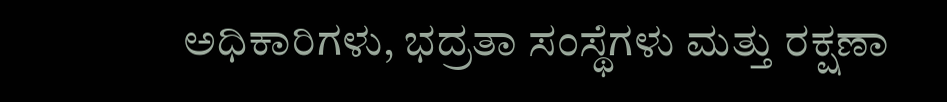ಅಧಿಕಾರಿಗಳು, ಭದ್ರತಾ ಸಂಸ್ಥೆಗಳು ಮತ್ತು ರಕ್ಷಣಾ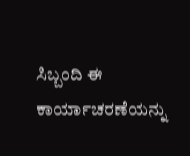ಸಿಬ್ಬಂದಿ ಈ ಕಾರ್ಯಾಚರಣೆಯನ್ನು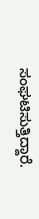ಸಂಘಟಿಸುತ್ತಿದ್ದಾರೆ.